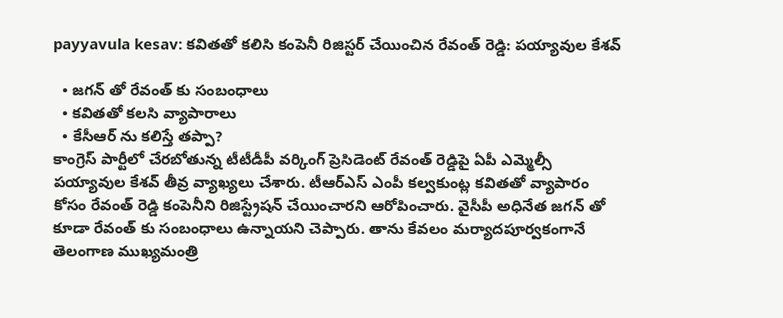payyavula kesav: కవితతో కలిసి కంపెనీ రిజిస్టర్ చేయించిన రేవంత్ రెడ్డి: పయ్యావుల కేశవ్

  • జగన్ తో రేవంత్ కు సంబంధాలు
  • కవితతో కలసి వ్యాపారాలు
  • కేసీఆర్ ను కలిస్తే తప్పా?
కాంగ్రెస్ పార్టీలో చేరబోతున్న టీటీడీపీ వర్కింగ్ ప్రెసిడెంట్ రేవంత్ రెడ్డిపై ఏపీ ఎమ్మెల్సీ పయ్యావుల కేశవ్ తీవ్ర వ్యాఖ్యలు చేశారు. టీఆర్ఎస్ ఎంపీ కల్వకుంట్ల కవితతో వ్యాపారం కోసం రేవంత్ రెడ్డి కంపెనీని రిజిస్ట్రేషన్ చేయించారని ఆరోపించారు. వైసీపీ అధినేత జగన్ తో కూడా రేవంత్ కు సంబంధాలు ఉన్నాయని చెప్పారు. తాను కేవలం మర్యాదపూర్వకంగానే తెలంగాణ ముఖ్యమంత్రి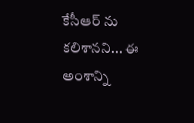కేసీఆర్ ను కలిశానని... ఈ అంశాన్ని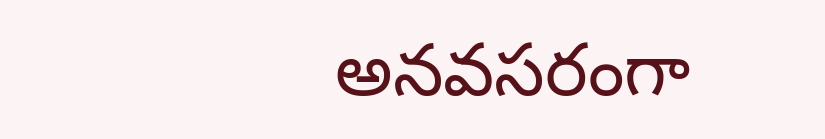అనవసరంగా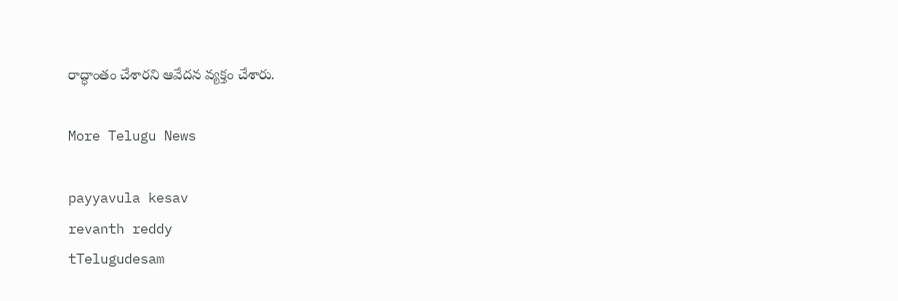రాద్ధాంతం చేశారని ఆవేదన వ్యక్తం చేశారు.

More Telugu News

payyavula kesav
revanth reddy
tTelugudesam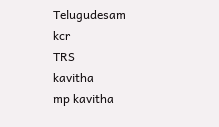Telugudesam
kcr
TRS
kavitha
mp kavitha